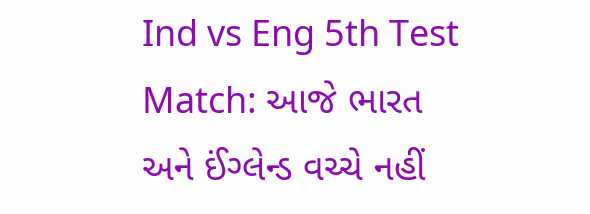Ind vs Eng 5th Test Match: આજે ભારત અને ઈંગ્લેન્ડ વચ્ચે નહીં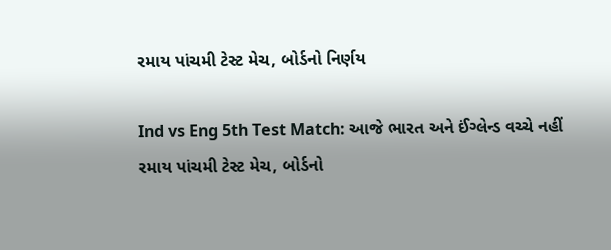રમાય પાંચમી ટેસ્ટ મેચ, બોર્ડનો નિર્ણય

Ind vs Eng 5th Test Match: આજે ભારત અને ઈંગ્લેન્ડ વચ્ચે નહીં રમાય પાંચમી ટેસ્ટ મેચ, બોર્ડનો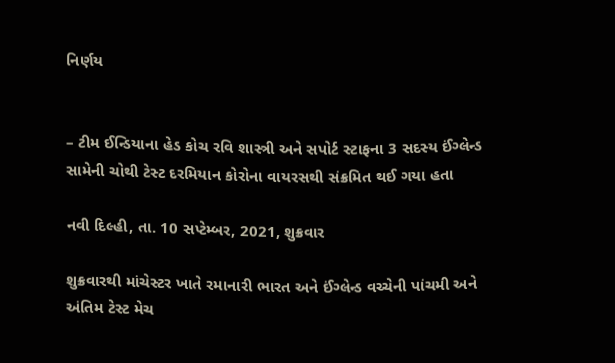નિર્ણય


– ટીમ ઈન્ડિયાના હેડ કોચ રવિ શાસ્ત્રી અને સપોર્ટ સ્ટાફના 3 સદસ્ય ઈંગ્લેન્ડ સામેની ચોથી ટેસ્ટ દરમિયાન કોરોના વાયરસથી સંક્રમિત થઈ ગયા હતા

નવી દિલ્હી, તા. 10 સપ્ટેમ્બર, 2021, શુક્રવાર

શુક્રવારથી માંચેસ્ટર ખાતે રમાનારી ભારત અને ઈંગ્લેન્ડ વચ્ચેની પાંચમી અને અંતિમ ટેસ્ટ મેચ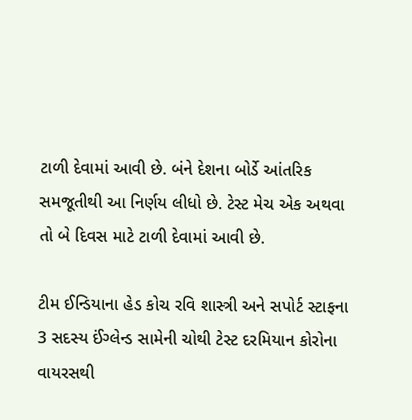ટાળી દેવામાં આવી છે. બંને દેશના બોર્ડે આંતરિક સમજૂતીથી આ નિર્ણય લીધો છે. ટેસ્ટ મેચ એક અથવા તો બે દિવસ માટે ટાળી દેવામાં આવી છે.

ટીમ ઈન્ડિયાના હેડ કોચ રવિ શાસ્ત્રી અને સપોર્ટ સ્ટાફના 3 સદસ્ય ઈંગ્લેન્ડ સામેની ચોથી ટેસ્ટ દરમિયાન કોરોના વાયરસથી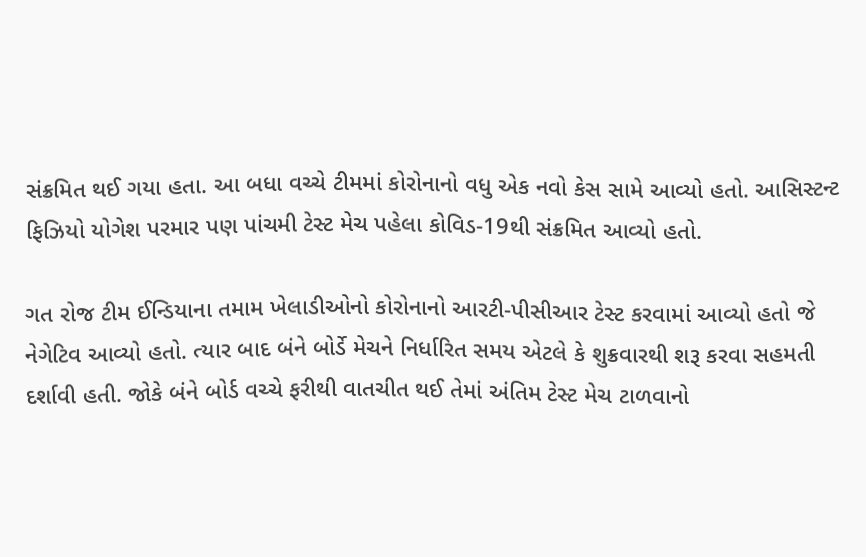સંક્રમિત થઈ ગયા હતા. આ બધા વચ્ચે ટીમમાં કોરોનાનો વધુ એક નવો કેસ સામે આવ્યો હતો. આસિસ્ટન્ટ ફિઝિયો યોગેશ પરમાર પણ પાંચમી ટેસ્ટ મેચ પહેલા કોવિડ-19થી સંક્રમિત આવ્યો હતો.

ગત રોજ ટીમ ઈન્ડિયાના તમામ ખેલાડીઓનો કોરોનાનો આરટી-પીસીઆર ટેસ્ટ કરવામાં આવ્યો હતો જે નેગેટિવ આવ્યો હતો. ત્યાર બાદ બંને બોર્ડે મેચને નિર્ધારિત સમય એટલે કે શુક્રવારથી શરૂ કરવા સહમતી દર્શાવી હતી. જોકે બંને બોર્ડ વચ્ચે ફરીથી વાતચીત થઈ તેમાં અંતિમ ટેસ્ટ મેચ ટાળવાનો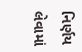નિર્ણય લેવામાં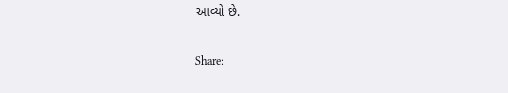આવ્યો છે.

Share: